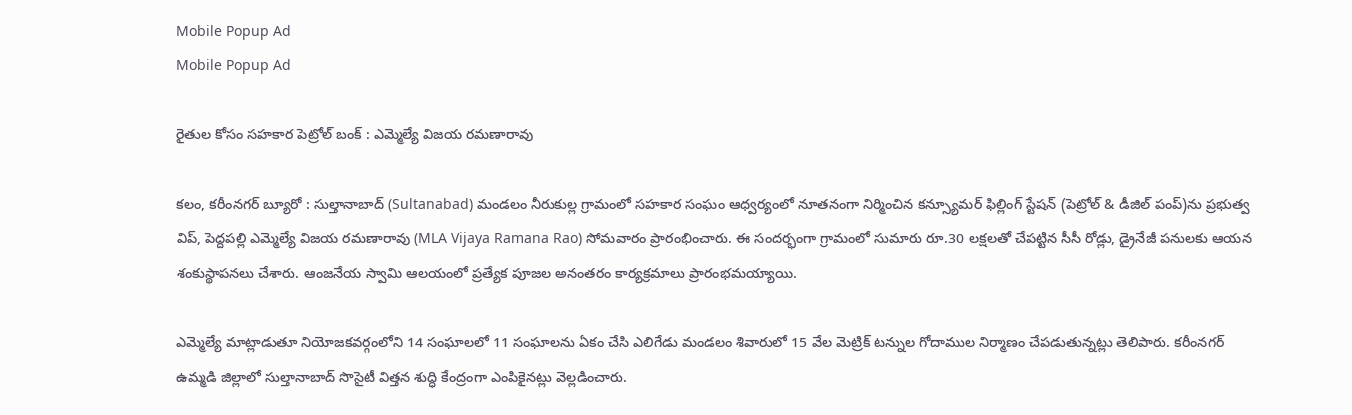Mobile Popup Ad
Mobile Popup Ad

రైతుల కోసం సహకార పెట్రోల్ బంక్ : ఎమ్మెల్యే విజయ రమణారావు

కలం, కరీంనగర్ బ్యూరో : సుల్తానాబాద్ (Sultanabad) మండలం నీరుకుల్ల గ్రామంలో సహకార సంఘం ఆధ్వర్యంలో నూతనంగా నిర్మించిన కన్స్యూమర్ ఫిల్లింగ్ స్టేషన్ (పెట్రోల్ & డీజిల్ పంప్)ను ప్రభుత్వ విప్, పెద్దపల్లి ఎమ్మెల్యే విజయ రమణారావు (MLA Vijaya Ramana Rao) సోమవారం ప్రారంభించారు. ఈ సందర్భంగా గ్రామంలో సుమారు రూ.30 లక్షలతో చేపట్టిన సీసీ రోడ్లు, డ్రైనేజీ పనులకు ఆయన శంకుస్థాపనలు చేశారు. ఆంజనేయ స్వామి ఆలయంలో ప్రత్యేక పూజల అనంతరం కార్యక్రమాలు ప్రారంభమయ్యాయి.

ఎమ్మెల్యే మాట్లాడుతూ నియోజకవర్గంలోని 14 సంఘాలలో 11 సంఘాలను ఏకం చేసి ఎలిగేడు మండలం శివారులో 15 వేల మెట్రిక్ టన్నుల గోదాముల నిర్మాణం చేపడుతున్నట్లు తెలిపారు. కరీంనగర్ ఉమ్మడి జిల్లాలో సుల్తానాబాద్ సొసైటీ విత్తన శుద్ధి కేంద్రంగా ఎంపికైనట్లు వెల్లడించారు.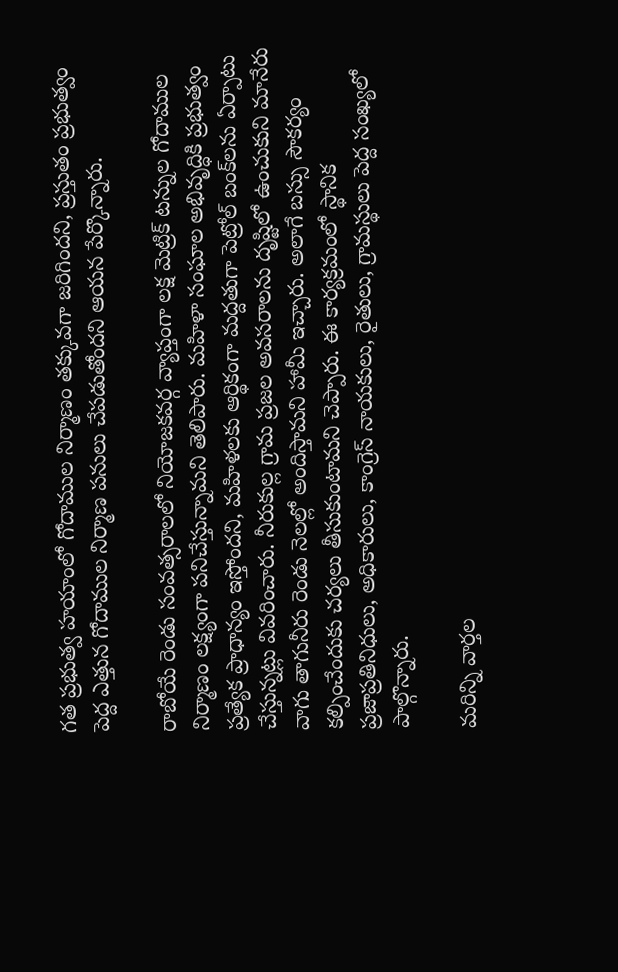గత ప్రభుత్వ హయాంలో గోదాముల నిర్మాణం తక్కువగా జరిగిందని, ప్రస్తుతం ప్రభుత్వం పెద్ద ఎత్తున గోదాముల నిర్మాణ పనులు చేపడుతోందని ఆయన పేర్కొన్నారు.

రాబోయే రెండు సంవత్సరాలలో నియోజకవర్గ వ్యాప్తంగా లక్ష మెట్రిక్ టన్నుల గోదాముల నిర్మాణం లక్ష్యంగా పనిచేస్తున్నామని తెలిపారు. మహిళా సంఘాల అభివృద్ధికి ప్రభుత్వం ప్రత్యేక ప్రాధాన్యం ఇస్తోందని, మహిళలకు ఆర్థికంగా మద్దతుగా పెట్రోల్ బంక్‌లను ఏర్పాటు చేస్తున్నట్లు వివరించారు. నీరుకుల్ల గ్రామ ప్రజల అవసరాలను దృష్టిలో ఉంచుకుని మానేరు వాగు తాగునీరు రెండు నెలల్లో అందిస్తామని హామీ ఇచ్చారు. అలాగే బస్సు సౌకర్యం కల్పించేందుకు చర్యలు తీసుకుంటామని చెప్పారు. ఈ కార్యక్రమంలో స్థానిక ప్రజాప్రతినిధులు, అధికారులు, కాంగ్రెస్ నాయకులు, రైతులు, గ్రామస్థులు పెద్ద సంఖ్యలో పాల్గొన్నారు.

మ‌రిన్ని వార్త‌ల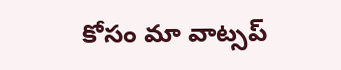కోసం మా వాట్స‌ప్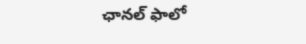ఛాన‌ల్ ఫాలో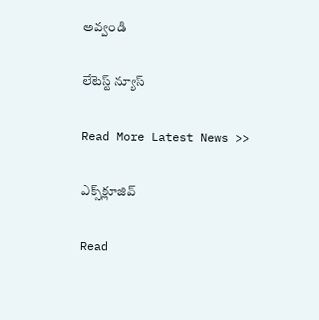అవ్వండి

లేటెస్ట్ న్యూస్‌

Read More Latest News >>

ఎక్స్‌క్లూజివ్‌

Read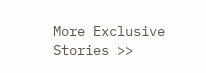More Exclusive Stories >>